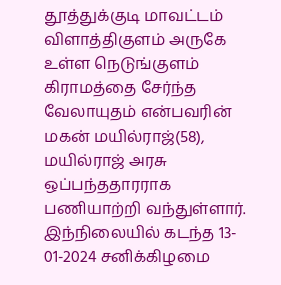தூத்துக்குடி மாவட்டம் விளாத்திகுளம் அருகே உள்ள நெடுங்குளம் கிராமத்தை சேர்ந்த வேலாயுதம் என்பவரின் மகன் மயில்ராஜ்(58), மயில்ராஜ் அரசு ஒப்பந்ததாரராக பணியாற்றி வந்துள்ளார். இந்நிலையில் கடந்த 13- 01-2024 சனிக்கிழமை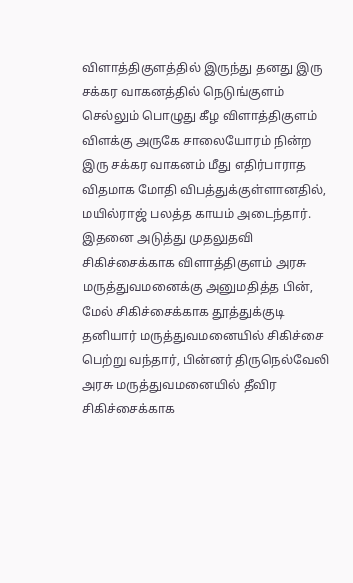விளாத்திகுளத்தில் இருந்து தனது இரு சக்கர வாகனத்தில் நெடுங்குளம் செல்லும் பொழுது கீழ விளாத்திகுளம் விளக்கு அருகே சாலையோரம் நின்ற இரு சக்கர வாகனம் மீது எதிர்பாராத விதமாக மோதி விபத்துக்குள்ளானதில், மயில்ராஜ் பலத்த காயம் அடைந்தார். இதனை அடுத்து முதலுதவி சிகிச்சைக்காக விளாத்திகுளம் அரசு மருத்துவமனைக்கு அனுமதித்த பின், மேல் சிகிச்சைக்காக தூத்துக்குடி தனியார் மருத்துவமனையில் சிகிச்சை பெற்று வந்தார், பின்னர் திருநெல்வேலி அரசு மருத்துவமனையில் தீவிர சிகிச்சைக்காக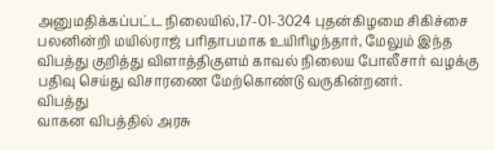அனுமதிக்கப்பட்ட நிலையில்,17-01-3024 புதன்கிழமை சிகிச்சை பலனின்றி மயில்ராஜ் பரிதாபமாக உயிரிழந்தார், மேலும் இந்த விபத்து குறித்து விளாத்திகுளம் காவல் நிலைய போலீசார் வழக்கு பதிவு செய்து விசாரணை மேற்கொண்டு வருகின்றனர்.
விபத்து
வாகன விபத்தில் அரசு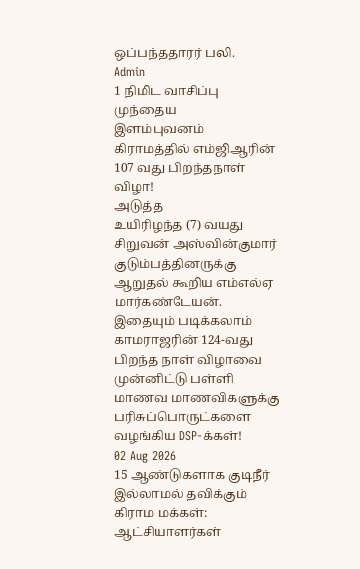ஒப்பந்ததாரர் பலி.
Admin
1 நிமிட வாசிப்பு
முந்தைய
இளம்புவனம் கிராமத்தில் எம்ஜிஆரின் 107 வது பிறந்தநாள் விழா!
அடுத்த
உயிரிழந்த (7) வயது சிறுவன் அஸ்வின்குமார் குடும்பத்தினருக்கு ஆறுதல் கூறிய எம்எல்ஏ மார்கண்டேயன்.
இதையும் படிக்கலாம்
காமராஜரின் 124-வது பிறந்த நாள் விழாவை முன்னிட்டு பள்ளி மாணவ மாணவிகளுக்கு பரிசுப்பொருட்களை வழங்கிய DSP-க்கள்!
02 Aug 2026
15 ஆண்டுகளாக குடிநீர் இல்லாமல் தவிக்கும் கிராம மக்கள்: ஆட்சியாளர்கள்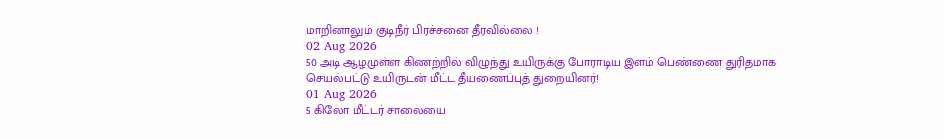மாறினாலும் குடிநீர் பிரச்சனை தீரவில்லை !
02 Aug 2026
50 அடி ஆழமுள்ள கிணற்றில் விழுந்து உயிருக்கு போராடிய இளம் பெண்ணை துரிதமாக செயல்பட்டு உயிருடன் மீட்ட தீயணைப்புத் துறையினர்!
01 Aug 2026
5 கிலோ மீட்டர் சாலையை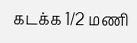கடக்க 1/2 மணி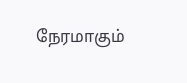நேரமாகும்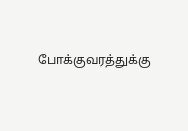போக்குவரத்துக்கு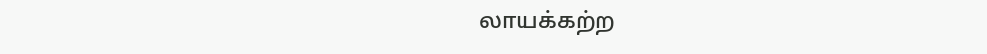லாயக்கற்ற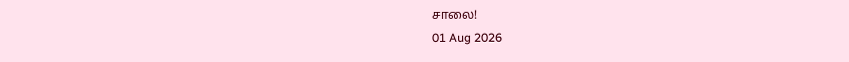சாலை!
01 Aug 2026